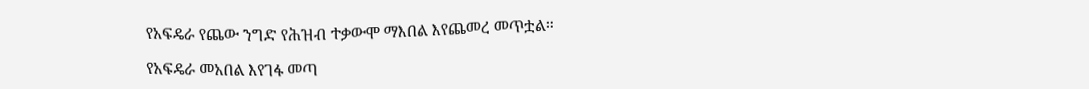የአፍዴራ የጨው ንግድ የሕዝብ ተቃውሞ ማእበል እየጨመረ መጥቷል።

የአፍዴራ መአበል እየገፋ መጣ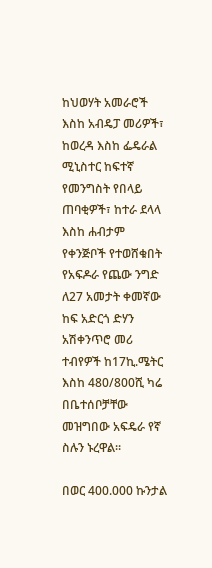ከህወሃት አመራሮች እስከ አብዴፓ መሪዎች፣ ከወረዳ እስከ ፌዴራል ሚኒስተር ከፍተኛ የመንግስት የበላይ ጠባቂዎች፣ ከተራ ደላላ እስከ ሐብታም የቀንጅቦች የተወሸቁበት የአፍዶራ የጨው ንግድ ለ27 አመታት ቀመኛው ከፍ አድርጎ ድሃን አሽቀንጥሮ መሪ ተብየዎች ከ17ኪ.ሜትር እስከ 480/800ሺ ካሬ በቤተሰቦቻቸው መዝግበው አፍዴራ የኛ ስሉን ኑረዋል።

በወር 400.000 ኩንታል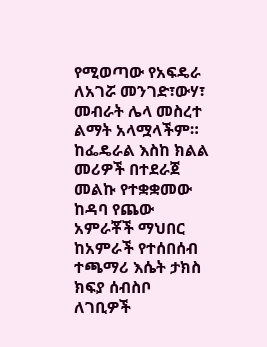የሚወጣው የአፍዴራ ለአገሯ መንገድ፣ውሃ፣ መብራት ሌላ መስረተ ልማት አላሟላችም። ከፌዴራል እስከ ክልል መሪዎች በተደራጀ መልኩ የተቋቋመው ከዳባ የጨው አምራቾች ማህበር ከአምራች የተሰበሰብ ተጫማሪ እሴት ታክስ ክፍያ ሰብስቦ ለገቢዎች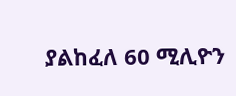ያልከፈለ 60 ሚሊዮን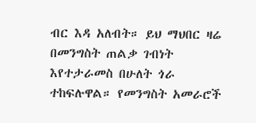ብር እዳ አለብት። ይህ ማህበር ዛሬ በመንግስት ጠልቃ ገብነት እየተታራመስ በሁለት ጎራ ተከፍሉዋል። የመንግስት አመራሮች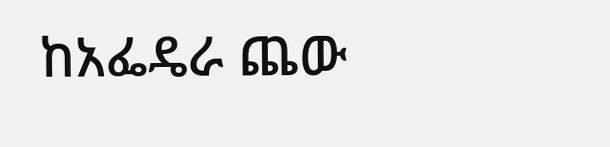ከአፌዴራ ጨው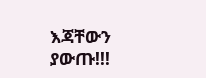እጃቸውን ያውጡ!!!